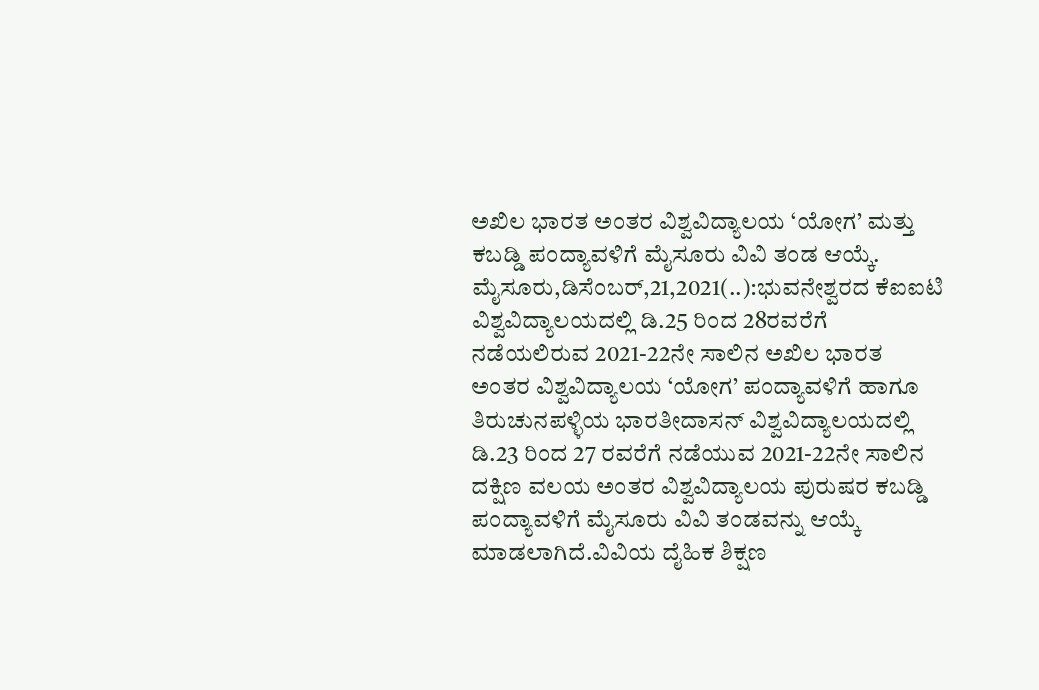ಅಖಿಲ ಭಾರತ ಅಂತರ ವಿಶ್ವವಿದ್ಯಾಲಯ ‘ಯೋಗ’ ಮತ್ತು ಕಬಡ್ಡಿ ಪಂದ್ಯಾವಳಿಗೆ ಮೈಸೂರು ವಿವಿ ತಂಡ ಆಯ್ಕೆ. ಮೈಸೂರು,ಡಿಸೆಂಬರ್,21,2021(..):ಭುವನೇಶ್ವರದ ಕೆಐಐಟಿ ವಿಶ್ವವಿದ್ಯಾಲಯದಲ್ಲಿ ಡಿ.25 ರಿಂದ 28ರವರೆಗೆ ನಡೆಯಲಿರುವ 2021-22ನೇ ಸಾಲಿನ ಅಖಿಲ ಭಾರತ ಅಂತರ ವಿಶ್ವವಿದ್ಯಾಲಯ ‘ಯೋಗ’ ಪಂದ್ಯಾವಳಿಗೆ ಹಾಗೂ ತಿರುಚುನಪಳ್ಳಿಯ ಭಾರತೀದಾಸನ್ ವಿಶ್ವವಿದ್ಯಾಲಯದಲ್ಲಿ ಡಿ.23 ರಿಂದ 27 ರವರೆಗೆ ನಡೆಯುವ 2021-22ನೇ ಸಾಲಿನ ದಕ್ಷಿಣ ವಲಯ ಅಂತರ ವಿಶ್ವವಿದ್ಯಾಲಯ ಪುರುಷರ ಕಬಡ್ಡಿ ಪಂದ್ಯಾವಳಿಗೆ ಮೈಸೂರು ವಿವಿ ತಂಡವನ್ನು ಆಯ್ಕೆ ಮಾಡಲಾಗಿದೆ.ವಿವಿಯ ದೈಹಿಕ ಶಿಕ್ಷಣ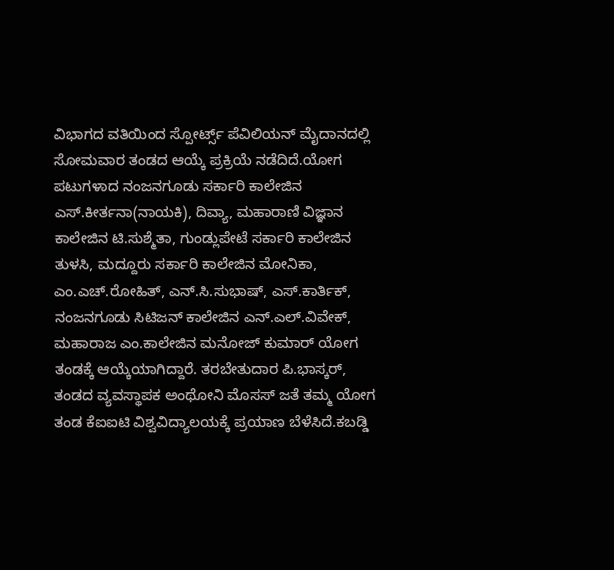ವಿಭಾಗದ ವತಿಯಿಂದ ಸ್ಪೋರ್ಟ್ಸ್ ಪೆವಿಲಿಯನ್ ಮೈದಾನದಲ್ಲಿ ಸೋಮವಾರ ತಂಡದ ಆಯ್ಕೆ ಪ್ರಕ್ರಿಯೆ ನಡೆದಿದೆ.ಯೋಗ ಪಟುಗಳಾದ ನಂಜನಗೂಡು ಸರ್ಕಾರಿ ಕಾಲೇಜಿನ ಎಸ್.ಕೀರ್ತನಾ(ನಾಯಕಿ), ದಿವ್ಯಾ, ಮಹಾರಾಣಿ ವಿಜ್ಞಾನ ಕಾಲೇಜಿನ ಟಿ.ಸುಶ್ಮೆತಾ, ಗುಂಡ್ಲುಪೇಟೆ ಸರ್ಕಾರಿ ಕಾಲೇಜಿನ ತುಳಸಿ, ಮದ್ದೂರು ಸರ್ಕಾರಿ ಕಾಲೇಜಿನ ಮೋನಿಕಾ, ಎಂ.ಎಚ್.ರೋಹಿತ್, ಎನ್.ಸಿ.ಸುಭಾಷ್, ಎಸ್.ಕಾರ್ತಿಕ್, ನಂಜನಗೂಡು ಸಿಟಿಜನ್ ಕಾಲೇಜಿನ ಎನ್.ಎಲ್.ವಿವೇಕ್, ಮಹಾರಾಜ ಎಂ.ಕಾಲೇಜಿನ ಮನೋಜ್ ಕುಮಾರ್ ಯೋಗ ತಂಡಕ್ಕೆ ಆಯ್ಕೆಯಾಗಿದ್ದಾರೆ. ತರಬೇತುದಾರ ಪಿ.ಭಾಸ್ಕರ್, ತಂಡದ ವ್ಯವಸ್ಥಾಪಕ ಅಂಥೋನಿ ಮೊಸಸ್ ಜತೆ ತಮ್ಮ ಯೋಗ ತಂಡ ಕೆಐಐಟಿ ವಿಶ್ವವಿದ್ಯಾಲಯಕ್ಕೆ ಪ್ರಯಾಣ ಬೆಳೆಸಿದೆ.ಕಬಡ್ಡಿ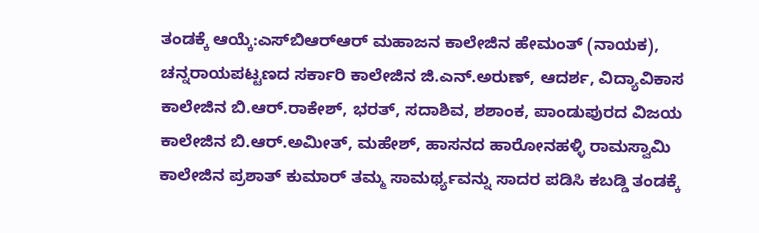ತಂಡಕ್ಕೆ ಆಯ್ಕೆ:ಎಸ್‌ಬಿಆರ್‌ಆರ್ ಮಹಾಜನ ಕಾಲೇಜಿನ ಹೇಮಂತ್ (ನಾಯಕ), ಚನ್ನರಾಯಪಟ್ಟಣದ ಸರ್ಕಾರಿ ಕಾಲೇಜಿನ ಜಿ.ಎನ್.ಅರುಣ್, ಆದರ್ಶ, ವಿದ್ಯಾವಿಕಾಸ ಕಾಲೇಜಿನ ಬಿ.ಆರ್.ರಾಕೇಶ್, ಭರತ್, ಸದಾಶಿವ, ಶಶಾಂಕ, ಪಾಂಡುಪುರದ ವಿಜಯ ಕಾಲೇಜಿನ ಬಿ.ಆರ್.ಅಮೀತ್, ಮಹೇಶ್, ಹಾಸನದ ಹಾರೋನಹಳ್ಳಿ ರಾಮಸ್ವಾಮಿ ಕಾಲೇಜಿನ ಪ್ರಶಾತ್ ಕುಮಾರ್ ತಮ್ಮ ಸಾಮರ್ಥ್ಯವನ್ನು ಸಾದರ ಪಡಿಸಿ ಕಬಡ್ಡಿ ತಂಡಕ್ಕೆ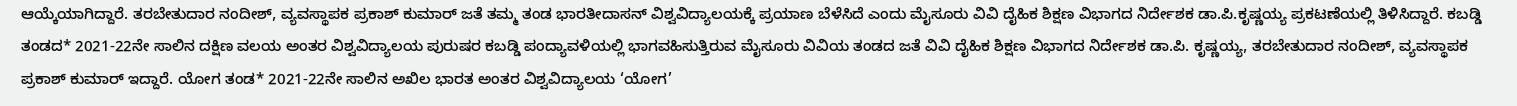ಆಯ್ಕೆಯಾಗಿದ್ದಾರೆ. ತರಬೇತುದಾರ ನಂದೀಶ್, ವ್ಯವಸ್ಥಾಪಕ ಪ್ರಕಾಶ್ ಕುಮಾರ್ ಜತೆ ತಮ್ಮ ತಂಡ ಭಾರತೀದಾಸನ್ ವಿಶ್ವವಿದ್ಯಾಲಯಕ್ಕೆ ಪ್ರಯಾಣ ಬೆಳೆಸಿದೆ ಎಂದು ಮೈಸೂರು ವಿವಿ ದೈಹಿಕ ಶಿಕ್ಷಣ ವಿಭಾಗದ ನಿರ್ದೇಶಕ ಡಾ.ಪಿ.ಕೃಷ್ಣಯ್ಯ ಪ್ರಕಟಣೆಯಲ್ಲಿ ತಿಳಿಸಿದ್ದಾರೆ. ಕಬಡ್ಡಿ ತಂಡದ* 2021-22ನೇ ಸಾಲಿನ ದಕ್ಷಿಣ ವಲಯ ಅಂತರ ವಿಶ್ವವಿದ್ಯಾಲಯ ಪುರುಷರ ಕಬಡ್ಡಿ ಪಂದ್ಯಾವಳಿಯಲ್ಲಿ ಭಾಗವಹಿಸುತ್ತಿರುವ ಮೈಸೂರು ವಿವಿಯ ತಂಡದ ಜತೆ ವಿವಿ ದೈಹಿಕ ಶಿಕ್ಷಣ ವಿಭಾಗದ ನಿರ್ದೇಶಕ ಡಾ.ಪಿ. ಕೃಷ್ಣಯ್ಯ, ತರಬೇತುದಾರ ನಂದೀಶ್, ವ್ಯವಸ್ಥಾಪಕ ಪ್ರಕಾಶ್ ಕುಮಾರ್ ಇದ್ದಾರೆ. ಯೋಗ ತಂಡ* 2021-22ನೇ ಸಾಲಿನ ಅಖಿಲ ಭಾರತ ಅಂತರ ವಿಶ್ವವಿದ್ಯಾಲಯ ‘ಯೋಗ’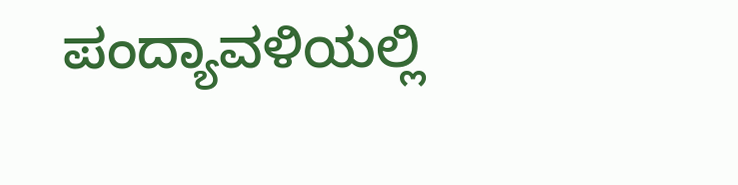ಪಂದ್ಯಾವಳಿಯಲ್ಲಿ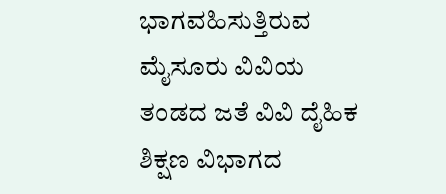ಭಾಗವಹಿಸುತ್ತಿರುವ ಮೈಸೂರು ವಿವಿಯ ತಂಡದ ಜತೆ ವಿವಿ ದೈಹಿಕ ಶಿಕ್ಷಣ ವಿಭಾಗದ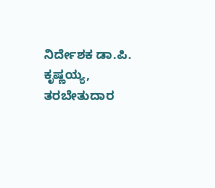ನಿರ್ದೇಶಕ ಡಾ.ಪಿ. ಕೃಷ್ಣಯ್ಯ, ತರಬೇತುದಾರ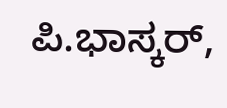ಪಿ.ಭಾಸ್ಕರ್,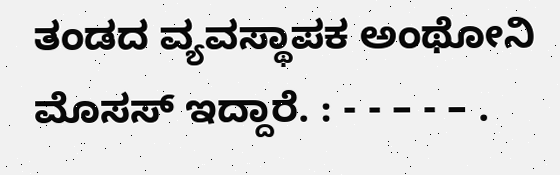ತಂಡದ ವ್ಯವಸ್ಥಾಪಕ ಅಂಥೋನಿ ಮೊಸಸ್ ಇದ್ದಾರೆ. : - - – - – .